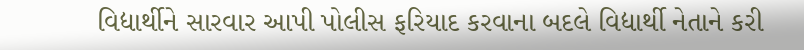વિદ્યાર્થીને સારવાર આપી પોલીસ ફરિયાદ કરવાના બદલે વિદ્યાર્થી નેતાને કરી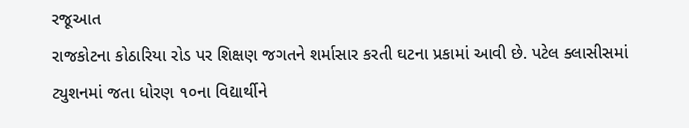રજૂઆત
રાજકોટના કોઠારિયા રોડ પર શિક્ષણ જગતને શર્માસાર કરતી ઘટના પ્રકામાં આવી છે. પટેલ ક્લાસીસમાં ટ્યુશનમાં જતા ધોરણ ૧૦ના વિદ્યાર્થીને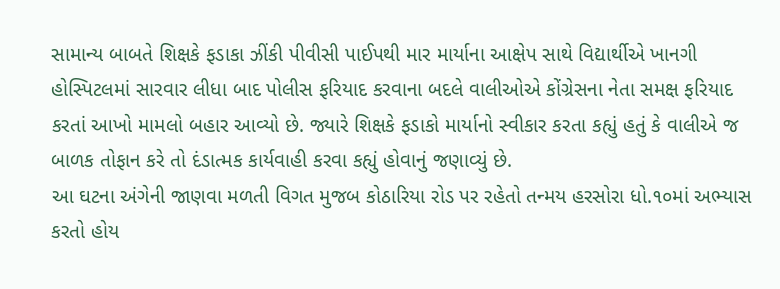સામાન્ય બાબતે શિક્ષકે ફડાકા ઝીંકી પીવીસી પાઈપથી માર માર્યાના આક્ષેપ સાથે વિદ્યાર્થીએ ખાનગી હોસ્પિટલમાં સારવાર લીધા બાદ પોલીસ ફરિયાદ કરવાના બદલે વાલીઓએ કોંગ્રેસના નેતા સમક્ષ ફરિયાદ કરતાં આખો મામલો બહાર આવ્યો છે. જ્યારે શિક્ષકે ફડાકો માર્યાનો સ્વીકાર કરતા કહ્યું હતું કે વાલીએ જ બાળક તોફાન કરે તો દંડાત્મક કાર્યવાહી કરવા કહ્યું હોવાનું જણાવ્યું છે.
આ ઘટના અંગેની જાણવા મળતી વિગત મુજબ કોઠારિયા રોડ પર રહેતો તન્મય હરસોરા ધો.૧૦માં અભ્યાસ કરતો હોય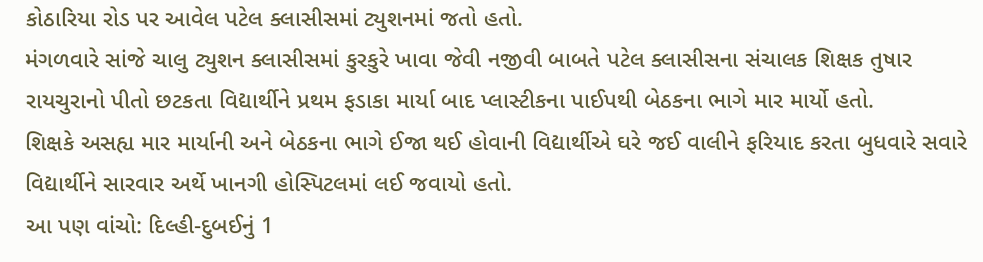કોઠારિયા રોડ પર આવેલ પટેલ ક્લાસીસમાં ટ્યુશનમાં જતો હતો.
મંગળવારે સાંજે ચાલુ ટ્યુશન ક્લાસીસમાં કુરકુરે ખાવા જેવી નજીવી બાબતે પટેલ ક્લાસીસના સંચાલક શિક્ષક તુષાર રાયચુરાનો પીતો છટકતા વિદ્યાર્થીને પ્રથમ ફડાકા માર્યા બાદ પ્લાસ્ટીકના પાઈપથી બેઠકના ભાગે માર માર્યો હતો.
શિક્ષકે અસહ્ય માર માર્યાની અને બેઠકના ભાગે ઈજા થઈ હોવાની વિદ્યાર્થીએ ઘરે જઈ વાલીને ફરિયાદ કરતા બુધવારે સવારે વિદ્યાર્થીને સારવાર અર્થે ખાનગી હોસ્પિટલમાં લઈ જવાયો હતો.
આ પણ વાંચો: દિલ્હી-દુબઈનું 1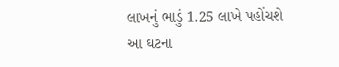લાખનું ભાડું 1.25 લાખે પહોંચશે
આ ઘટના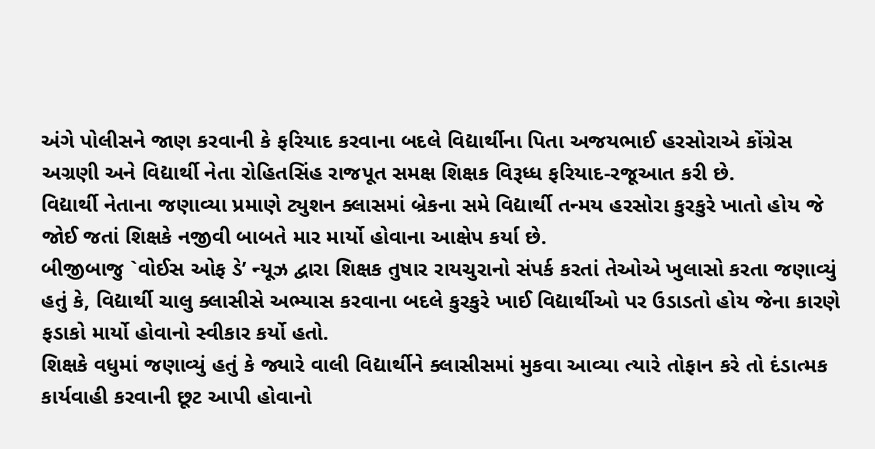અંગે પોલીસને જાણ કરવાની કે ફરિયાદ કરવાના બદલે વિદ્યાર્થીના પિતા અજયભાઈ હરસોરાએ કોંગ્રેસ અગ્રણી અને વિદ્યાર્થી નેતા રોહિતસિંહ રાજપૂત સમક્ષ શિક્ષક વિરૂધ્ધ ફરિયાદ-રજૂઆત કરી છે.
વિદ્યાર્થી નેતાના જણાવ્યા પ્રમાણે ટ્યુશન ક્લાસમાં બ્રેકના સમે વિદ્યાર્થી તન્મય હરસોરા કુરકુરે ખાતો હોય જે જોઈ જતાં શિક્ષકે નજીવી બાબતે માર માર્યો હોવાના આક્ષેપ કર્યા છે.
બીજીબાજુ `વોઈસ ઓફ ડે’ ન્યૂઝ દ્વારા શિક્ષક તુષાર રાયચુરાનો સંપર્ક કરતાં તેઓએ ખુલાસો કરતા જણાવ્યું હતું કે, વિદ્યાર્થી ચાલુ ક્લાસીસે અભ્યાસ કરવાના બદલે કુરકુરે ખાઈ વિદ્યાર્થીઓ પર ઉડાડતો હોય જેના કારણે ફડાકો માર્યો હોવાનો સ્વીકાર કર્યો હતો.
શિક્ષકે વધુમાં જણાવ્યું હતું કે જ્યારે વાલી વિદ્યાર્થીને ક્લાસીસમાં મુકવા આવ્યા ત્યારે તોફાન કરે તો દંડાત્મક કાર્યવાહી કરવાની છૂટ આપી હોવાનો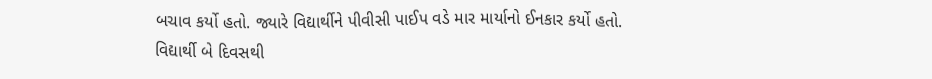બચાવ કર્યો હતો. જ્યારે વિદ્યાર્થીને પીવીસી પાઈપ વડે માર માર્યાનો ઈનકાર કર્યો હતો.
વિદ્યાર્થી બે દિવસથી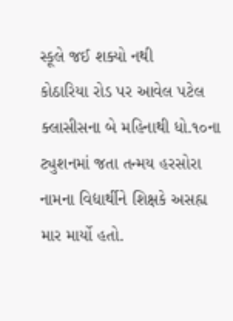સ્કૂલે જઈ શક્યો નથી
કોઠારિયા રોડ પર આવેલ પટેલ ક્લાસીસના બે મહિનાથી ધો.૧૦ના ટ્યુશનમાં જતા તન્મય હરસોરા નામના વિદ્યાર્થીને શિક્ષકે અસહ્ય માર માર્યો હતો.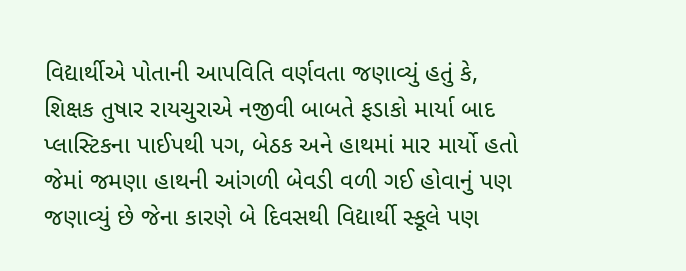વિદ્યાર્થીએ પોતાની આપવિતિ વર્ણવતા જણાવ્યું હતું કે, શિક્ષક તુષાર રાયચુરાએ નજીવી બાબતે ફડાકો માર્યા બાદ પ્લાસ્ટિકના પાઈપથી પગ, બેઠક અને હાથમાં માર માર્યો હતો જેમાં જમણા હાથની આંગળી બેવડી વળી ગઈ હોવાનું પણ જણાવ્યું છે જેના કારણે બે દિવસથી વિદ્યાર્થી સ્કૂલે પણ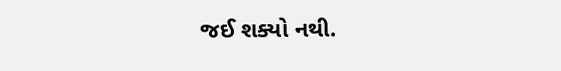જઈ શક્યો નથી.